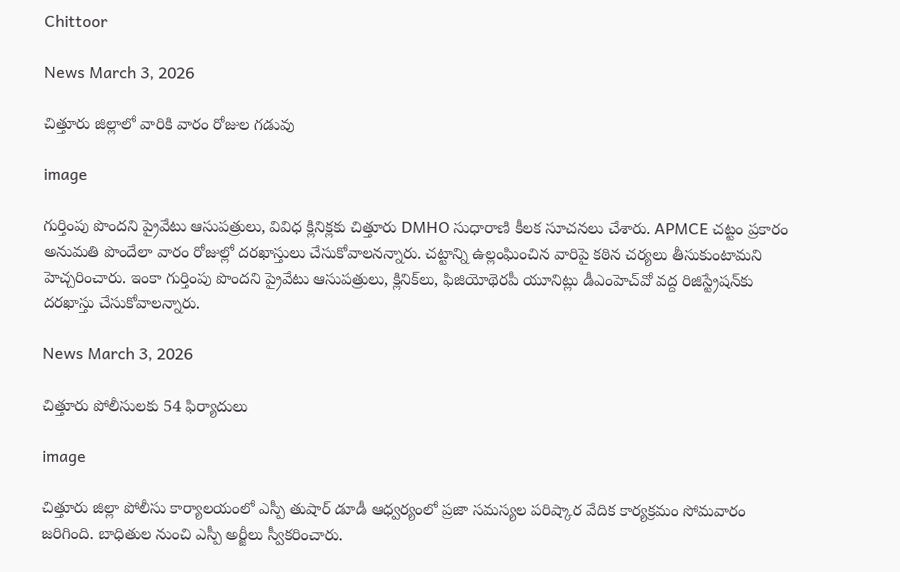Chittoor

News March 3, 2026

చిత్తూరు జిల్లాలో వారికి వారం రోజుల గడువు

image

గుర్తింపు పొందని ప్రైవేటు ఆసుపత్రులు, వివిధ క్లినిక్లకు చిత్తూరు DMHO సుధారాణి కీలక సూచనలు చేశారు. APMCE చట్టం ప్రకారం అనుమతి పొందేలా వారం రోజుల్లో దరఖాస్తులు చేసుకోవాలనన్నారు. చట్టాన్ని ఉల్లంఘించిన వారిపై కఠిన చర్యలు తీసుకుంటామని హెచ్చరించారు. ఇంకా గుర్తింపు పొందని ప్రైవేటు ఆసుపత్రులు, క్లినిక్‌లు, ఫిజియోథెరపీ యూనిట్లు డీఎంహెచ్‌వో వద్ద రిజిస్ట్రేషన్‌కు దరఖాస్తు చేసుకోవాలన్నారు.

News March 3, 2026

చిత్తూరు పోలీసులకు 54 ఫిర్యాదులు

image

చిత్తూరు జిల్లా పోలీసు కార్యాలయంలో ఎస్పీ తుషార్ డూడీ ఆధ్వర్యంలో ప్రజా సమస్యల పరిష్కార వేదిక కార్యక్రమం సోమవారం జరిగింది. బాధితుల నుంచి ఎస్పీ అర్జీలు స్వీకరించారు.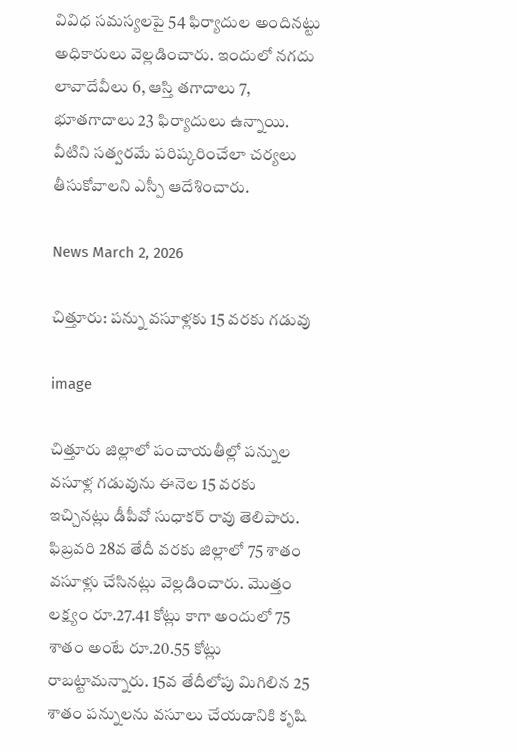వివిధ సమస్యలపై 54 ఫిర్యాదుల అందినట్టు అధికారులు వెల్లడించారు. ఇందులో నగదు లావాదేవీలు 6, ఆస్తి తగాదాలు 7, భూతగాదాలు 23 ఫిర్యాదులు ఉన్నాయి. వీటిని సత్వరమే పరిష్కరించేలా చర్యలు తీసుకోవాలని ఎస్పీ ఆదేశించారు.

News March 2, 2026

చిత్తూరు: పన్ను వసూళ్లకు 15 వరకు గడువు

image

చిత్తూరు జిల్లాలో పంచాయతీల్లో పన్నుల వసూళ్ల గడువును ఈనెల 15 వరకు ఇచ్చినట్లు డీపీవో సుధాకర్ రావు తెలిపారు. ఫిబ్రవరి 28వ తేదీ వరకు జిల్లాలో 75 శాతం వసూళ్లు చేసినట్లు వెల్లడించారు. మొత్తం లక్ష్యం రూ.27.41 కోట్లు కాగా అందులో 75 శాతం అంటే రూ.20.55 కోట్లు రాబట్టామన్నారు. 15వ తేదీలోపు మిగిలిన 25 శాతం పన్నులను వసూలు చేయడానికి కృషి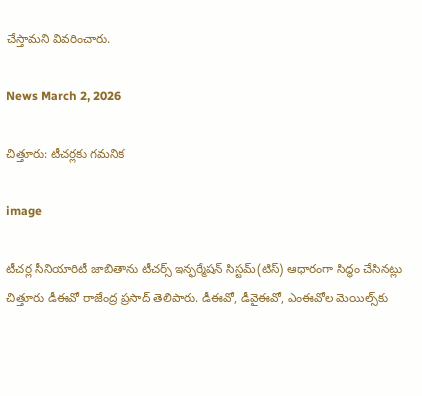చేస్తామని వివరించారు.

News March 2, 2026

చిత్తూరు: టీచర్లకు గమనిక

image

టీచర్ల సీనియారిటీ జాబితాను టీచర్స్ ఇన్ఫర్మేషన్ సిస్టమ్(టిస్) ఆధారంగా సిద్ధం చేసినట్లు చిత్తూరు డీఈవో రాజేంద్ర ప్రసాద్ తెలిపారు. డీఈవో, డీవైఈవో, ఎంఈవోల మెయిల్స్‌కు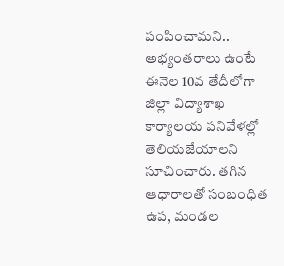పంపించామని.. అభ్యంతరాలు ఉంటే ఈనెల 10వ తేదీలోగా జిల్లా విద్యాశాఖ కార్యాలయ పనివేళల్లో తెలియజేయాలని సూచించారు. తగిన ఆధారాలతో సంబంధిత ఉప, మండల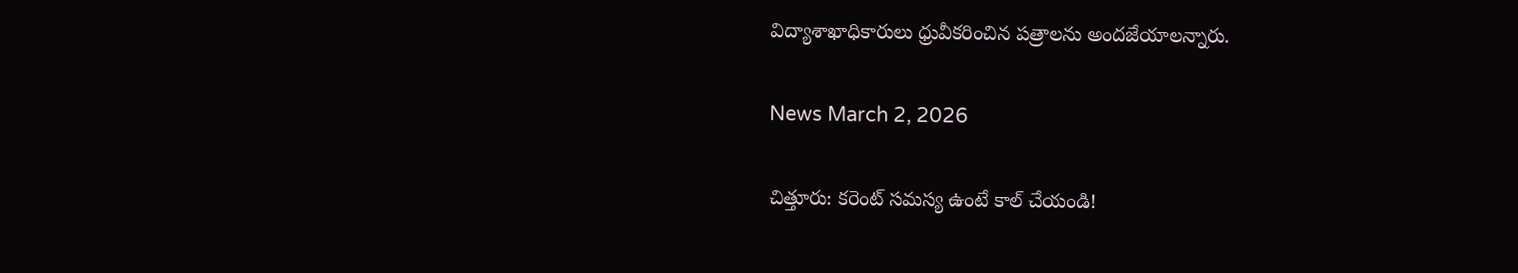విద్యాశాఖాధికారులు ధ్రువీకరించిన పత్రాలను అందజేయాలన్నారు.

News March 2, 2026

చిత్తూరు: కరెంట్ సమస్య ఉంటే కాల్ చేయండి!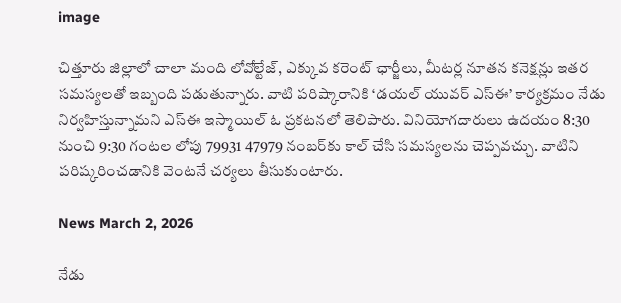image

చిత్తూరు జిల్లాలో చాలా మంది లోవోల్టేజ్, ఎక్కువ కరెంట్ ఛార్జీలు, మీటర్ల నూతన కనెక్షన్లు ఇతర సమస్యలతో ఇబ్బంది పడుతున్నారు. వాటి పరిష్కారానికి ‘డయల్ యువర్ ఎస్ఈ’ కార్యక్రమం నేడు నిర్వహిస్తున్నామని ఎస్ఈ ఇస్మాయిల్ ఓ ప్రకటనలో తెలిపారు. వినియోగదారులు ఉదయం 8:30 నుంచి 9:30 గంటల లోపు 79931 47979 నంబర్‌కు కాల్ చేసి సమస్యలను చెప్పవచ్చు. వాటిని పరిష్కరించడానికి వెంటనే చర్యలు తీసుకుంటారు.

News March 2, 2026

నేడు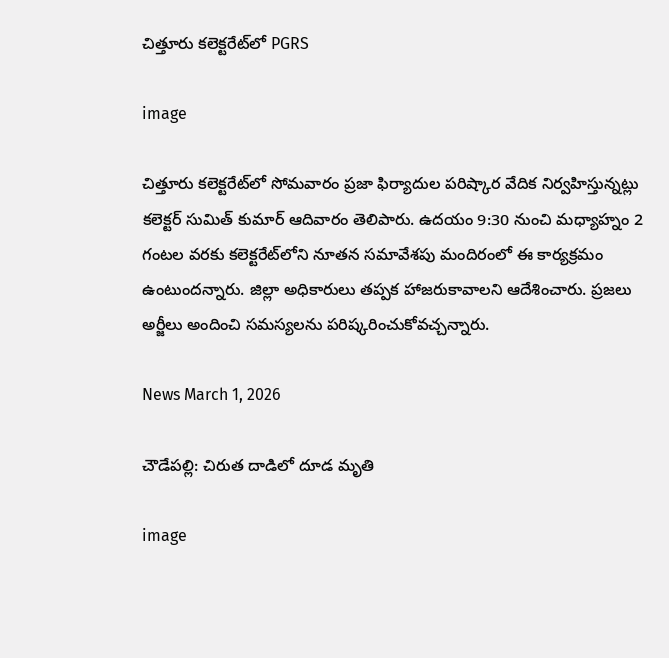చిత్తూరు కలెక్టరేట్‌లో PGRS

image

చిత్తూరు కలెక్టరేట్‌లో సోమవారం ప్రజా ఫిర్యాదుల పరిష్కార వేదిక నిర్వహిస్తున్నట్లు కలెక్టర్ సుమిత్ కుమార్ ఆదివారం తెలిపారు. ఉదయం 9:30 నుంచి మధ్యాహ్నం 2 గంటల వరకు కలెక్టరేట్‌లోని నూతన సమావేశపు మందిరంలో ఈ కార్యక్రమం ఉంటుందన్నారు. జిల్లా అధికారులు తప్పక హాజరుకావాలని ఆదేశించారు. ప్రజలు అర్జీలు అందించి సమస్యలను పరిష్కరించుకోవచ్చన్నారు.

News March 1, 2026

చౌడేపల్లి: చిరుత దాడిలో దూడ మృతి

image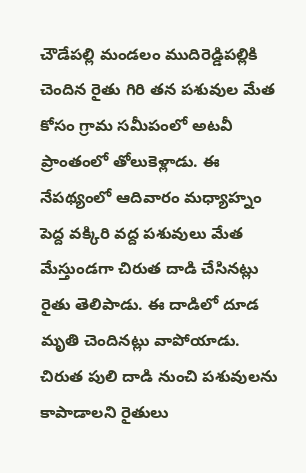చౌడేపల్లి మండలం ముదిరెడ్డిపల్లికి చెందిన రైతు గిరి తన పశువుల మేత కోసం గ్రామ సమీపంలో అటవీ ప్రాంతంలో తోలుకెళ్లాడు. ఈ నేపథ్యంలో ఆదివారం మధ్యాహ్నం పెద్ద వక్కిరి వద్ద పశువులు మేత మేస్తుండగా చిరుత దాడి చేసినట్లు రైతు తెలిపాడు. ఈ దాడిలో దూడ మృతి చెందినట్లు వాపోయాడు. చిరుత పులి దాడి నుంచి పశువులను కాపాడాలని రైతులు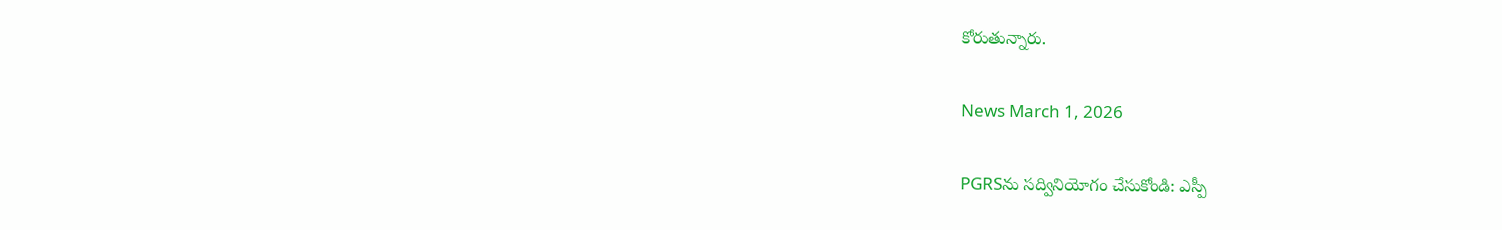కోరుతున్నారు.

News March 1, 2026

PGRSను సద్వినియోగం చేసుకోండి: ఎస్పీ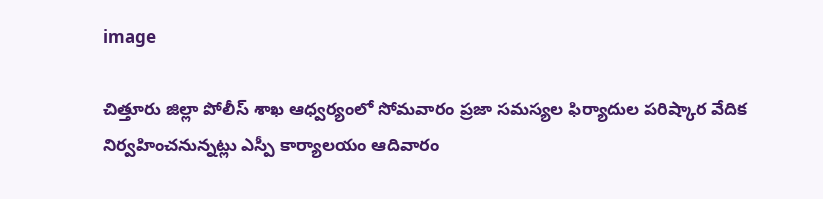image

చిత్తూరు జిల్లా పోలీస్ శాఖ ఆధ్వర్యంలో సోమవారం ప్రజా సమస్యల ఫిర్యాదుల పరిష్కార వేదిక నిర్వహించనున్నట్లు ఎస్పీ కార్యాలయం ఆదివారం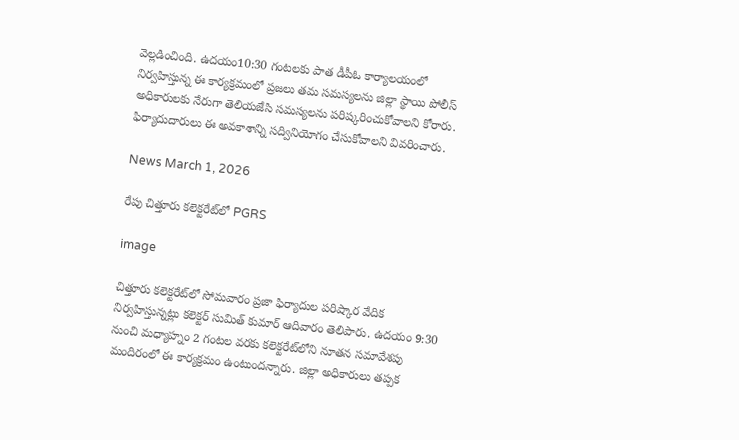వెల్లడించింది. ఉదయం10:30 గంటలకు పాత డీపీఓ కార్యాలయంలో నిర్వహిస్తున్న ఈ కార్యక్రమంలో ప్రజలు తమ సమస్యలను జిల్లా స్థాయి పోలీస్ అధికారులకు నేరుగా తెలియజేసి సమస్యలను పరిష్కరించుకోవాలని కోరారు. ఫిర్యాదుదారులు ఈ అవకాశాన్ని సద్వినియోగం చేసుకోవాలని వివరించారు.

News March 1, 2026

రేపు చిత్తూరు కలెక్టరేట్‌లో PGRS

image

చిత్తూరు కలెక్టరేట్‌లో సోమవారం ప్రజా ఫిర్యాదుల పరిష్కార వేదిక నిర్వహిస్తున్నట్లు కలెక్టర్ సుమిత్ కుమార్ ఆదివారం తెలిపారు. ఉదయం 9:30 నుంచి మధ్యాహ్నం 2 గంటల వరకు కలెక్టరేట్‌లోని నూతన సమావేశపు మందిరంలో ఈ కార్యక్రమం ఉంటుందన్నారు. జిల్లా అధికారులు తప్పక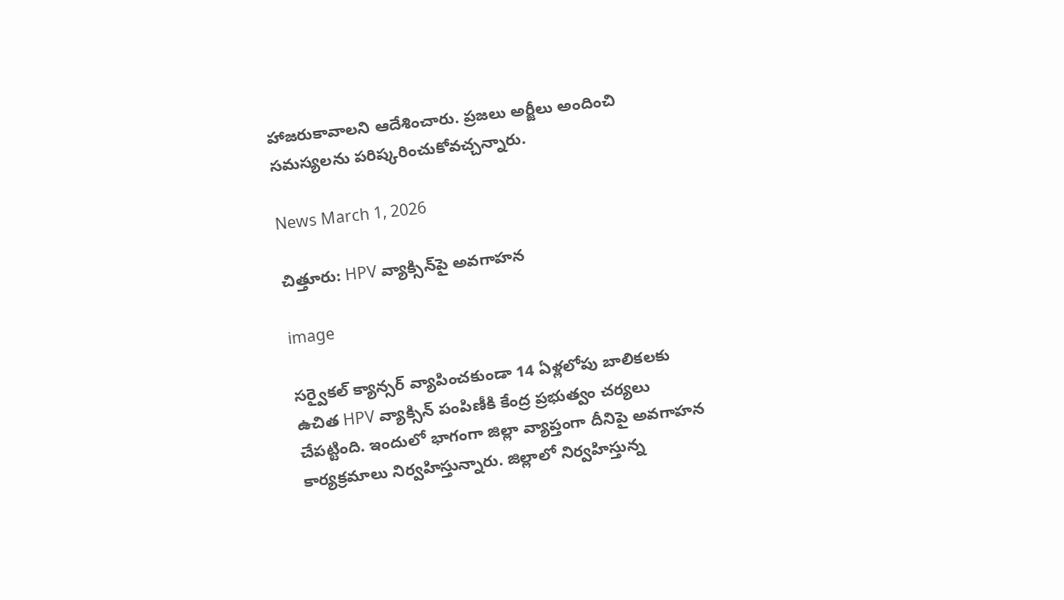హాజరుకావాలని ఆదేశించారు. ప్రజలు అర్జీలు అందించి సమస్యలను పరిష్కరించుకోవచ్చన్నారు.

News March 1, 2026

చిత్తూరు: HPV వ్యాక్సిన్‌పై అవగాహన

image

సర్వైకల్ క్యాన్సర్ వ్యాపించకుండా 14 ఏళ్లలోపు బాలికలకు ఉచిత HPV వ్యాక్సిన్ పంపిణీకి కేంద్ర ప్రభుత్వం చర్యలు చేపట్టింది. ఇందులో భాగంగా జిల్లా వ్యాప్తంగా దీనిపై అవగాహన కార్యక్రమాలు నిర్వహిస్తున్నారు. జిల్లాలో నిర్వహిస్తున్న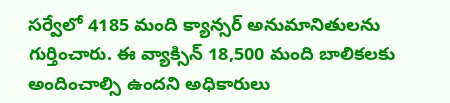సర్వేలో 4185 మంది క్యాన్సర్ అనుమానితులను గుర్తించారు. ఈ వ్యాక్సిన్ 18,500 మంది బాలికలకు అందించాల్సి ఉందని అధికారులు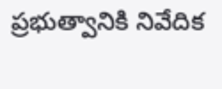ప్రభుత్వానికి నివేదిక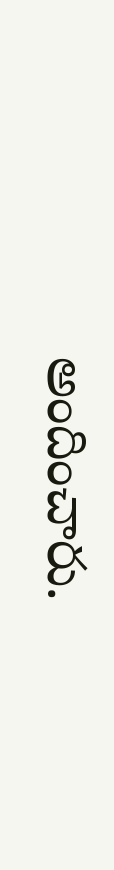అందించారు.